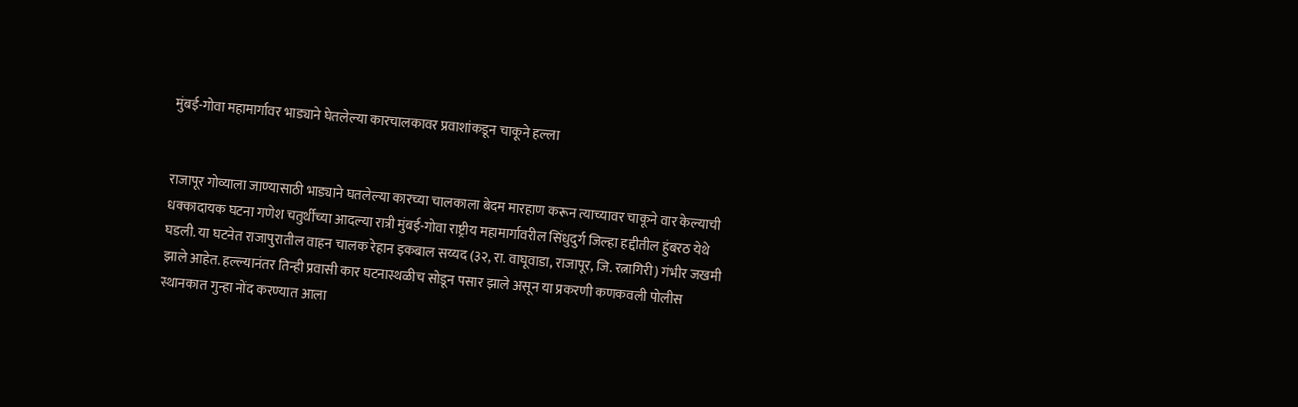मुंबई-गोवा महामार्गावर भाड्याने घेतलेल्या कारचालकावर प्रवाशांकडून चाकूने हल्ला


राजापूर गोव्याला जाण्यासाठी भाड्याने घतलेल्या कारच्या चालकाला बेदम मारहाण करून त्याच्यावर चाकूने वार केल्याची धक्कादायक घटना गणेश चतुर्थीच्या आदल्या रात्री मुंबई-गोवा राष्ट्रीय महामार्गावरील सिंधुदुर्ग जिल्हा हद्दीतील हुंबरठ येथे घडली. या घटनेत राजापुरातील वाहन चालक रेहान इकबाल सय्यद (३२, रा. वाघूवाडा, राजापूर, जि. रत्नागिरी) गंभीर जखमी झाले आहेत. हल्ल्यानंतर तिन्ही प्रवासी कार घटनास्थळीच सोडून पसार झाले असून या प्रकरणी कणकवली पोलीस स्थानकात गुन्हा नोंद करण्यात आला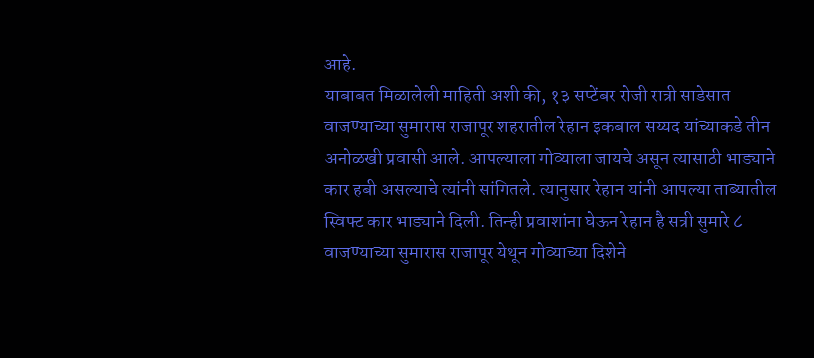आहे.
याबाबत मिळालेली माहिती अशी की, १३ सप्टेंबर रोजी रात्री साडेसात वाजण्याच्या सुमारास राजापूर शहरातील रेहान इकबाल सय्यद यांच्याकडे तीन अनोळखी प्रवासी आले. आपल्याला गोव्याला जायचे असून त्यासाठी भाड्याने कार हबी असल्याचे त्यांनी सांगितले. त्यानुसार रेहान यांनी आपल्या ताब्यातील स्विफ्ट कार भाड्याने दिली. तिन्ही प्रवाशांना घेऊन रेहान है सत्री सुमारे ८ वाजण्याच्या सुमारास राजापूर येथून गोव्याच्या दिशेने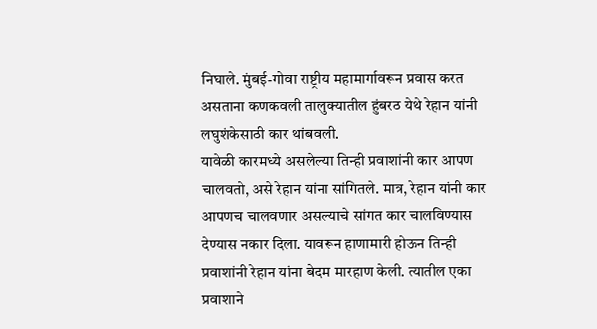निघाले. मुंबई-गोवा राष्ट्रीय महामार्गावरून प्रवास करत असताना कणकवली तालुक्यातील हुंबरठ येथे रेहान यांनी लघुशंकेसाठी कार थांबवली.
यावेळी कारमध्ये असलेल्या तिन्ही प्रवाशांनी कार आपण चालवतो, असे रेहान यांना सांगितले. मात्र, रेहान यांनी कार आपणच चालवणार असल्याचे सांगत कार चालविण्यास देण्यास नकार दिला. यावरून हाणामारी होऊन तिन्ही प्रवाशांनी रेहान यांना बेदम मारहाण केली. त्यातील एका प्रवाशाने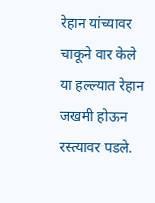रेहान यांच्यावर चाकूने वार केले या हल्ल्यात रेहान जखमी होऊन रस्त्यावर पडले.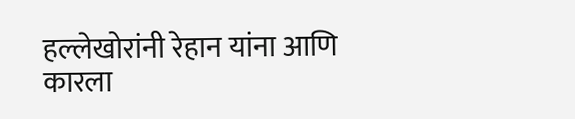हल्लेखोरांनी रेहान यांना आणि कारला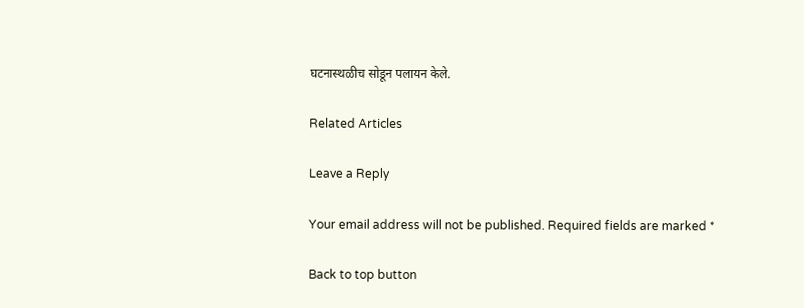घटनास्थळीच सोडून पलायन केले.

Related Articles

Leave a Reply

Your email address will not be published. Required fields are marked *

Back to top button